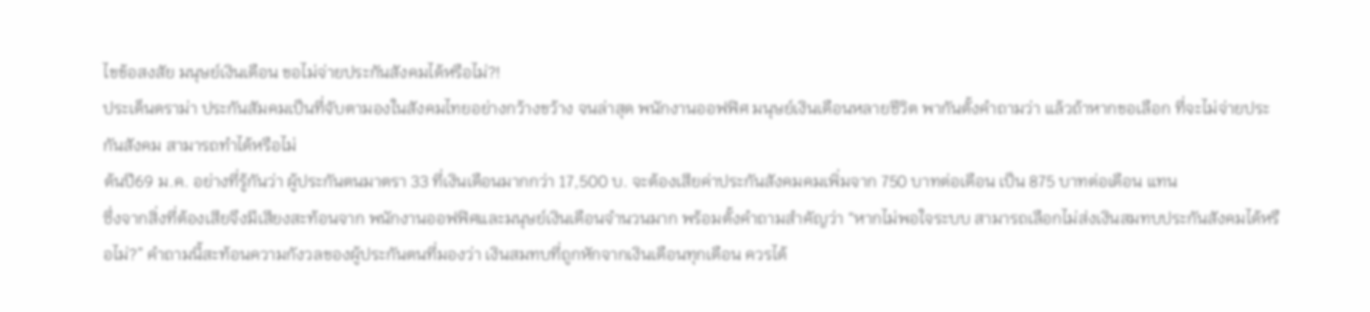ไขข้อสงสัย มนุษย์เงินเดือน ขอไม่จ่ายประกันสังคมได้หรือไม่?!
ประเด็นดราม่า ประกันสัมคมเป็นที่จับตามองในสังคมไทยอย่างกว้างขว้าง จนล่าสุด พนักงานออฟฟิศ มนุษย์เงินเดือนหลายชีวิต พากันตั้งคำถามว่า แล้วถ้าหากขอเลือก ที่จะไม่จ่ายประกันสังคม สามารถทำได้หรือไม่
ต้นปี69 ม.ค. อย่างที่รู้กันว่า ผู้ประกันตนมาตรา 33 ที่เงินเดือนมากกว่า 17,500 บ. จะต้องเสียค่าประกันสังคมคมเพิ่มจาก 750 บาทต่อเดือน เป็น 875 บาทต่อเดือน แทน
ซึ่งจากสิ่งที่ต้องเสียจึงมีเสียงสะท้อนจาก พนักงานออฟฟิศและมนุษย์เงินเดือนจำนวนมาก พร้อมตั้งคำถามสำคัญว่า “หากไม่พอใจระบบ สามารถเลือกไม่ส่งเงินสมทบประกันสังคมได้หรือไม่?” คำถามนี้สะท้อนความกังวลของผู้ประกันตนที่มองว่า เงินสมทบที่ถูกหักจากเงินเดือนทุกเดือน ควรได้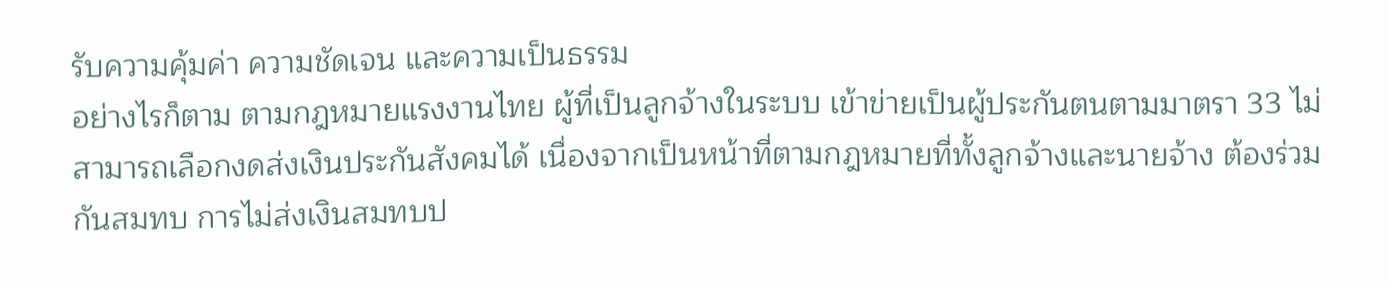รับความคุ้มค่า ความชัดเจน และความเป็นธรรม
อย่างไรก็ตาม ตามกฎหมายแรงงานไทย ผู้ที่เป็นลูกจ้างในระบบ เข้าข่ายเป็นผู้ประกันตนตามมาตรา 33 ไม่สามารถเลือกงดส่งเงินประกันสังคมได้ เนื่องจากเป็นหน้าที่ตามกฎหมายที่ทั้งลูกจ้างและนายจ้าง ต้องร่วมกันสมทบ การไม่ส่งเงินสมทบป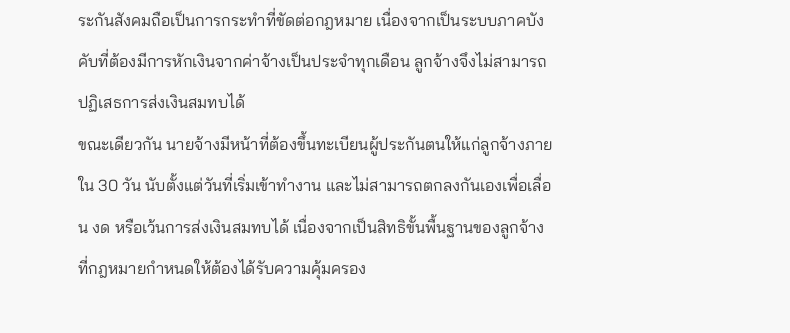ระกันสังคมถือเป็นการกระทำที่ขัดต่อกฎหมาย เนื่องจากเป็นระบบภาคบังคับที่ต้องมีการหักเงินจากค่าจ้างเป็นประจำทุกเดือน ลูกจ้างจึงไม่สามารถปฏิเสธการส่งเงินสมทบได้
ขณะเดียวกัน นายจ้างมีหน้าที่ต้องขึ้นทะเบียนผู้ประกันตนให้แก่ลูกจ้างภายใน 30 วัน นับตั้งแต่วันที่เริ่มเข้าทำงาน และไม่สามารถตกลงกันเองเพื่อเลื่อน งด หรือเว้นการส่งเงินสมทบได้ เนื่องจากเป็นสิทธิขั้นพื้นฐานของลูกจ้างที่กฎหมายกำหนดให้ต้องได้รับความคุ้มครอง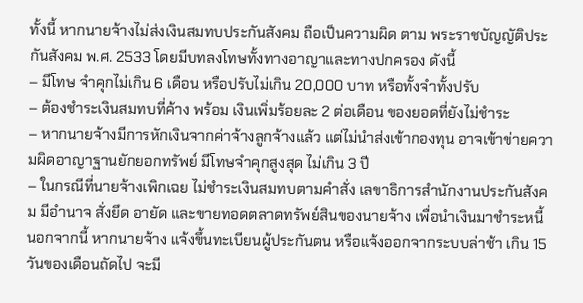ทั้งนี้ หากนายจ้างไม่ส่งเงินสมทบประกันสังคม ถือเป็นความผิด ตาม พระราชบัญญัติประกันสังคม พ.ศ. 2533 โดยมีบทลงโทษทั้งทางอาญาและทางปกครอง ดังนี้
– มีโทษ จำคุกไม่เกิน 6 เดือน หรือปรับไม่เกิน 20,000 บาท หรือทั้งจำทั้งปรับ
– ต้องชำระเงินสมทบที่ค้าง พร้อม เงินเพิ่มร้อยละ 2 ต่อเดือน ของยอดที่ยังไม่ชำระ
– หากนายจ้างมีการหักเงินจากค่าจ้างลูกจ้างแล้ว แต่ไม่นำส่งเข้ากองทุน อาจเข้าข่ายความผิดอาญาฐานยักยอกทรัพย์ มีโทษจำคุกสูงสุด ไม่เกิน 3 ปี
– ในกรณีที่นายจ้างเพิกเฉย ไม่ชำระเงินสมทบตามคำสั่ง เลขาธิการสำนักงานประกันสังคม มีอำนาจ สั่งยึด อายัด และขายทอดตลาดทรัพย์สินของนายจ้าง เพื่อนำเงินมาชำระหนี้
นอกจากนี้ หากนายจ้าง แจ้งขึ้นทะเบียนผู้ประกันตน หรือแจ้งออกจากระบบล่าช้า เกิน 15 วันของเดือนถัดไป จะมี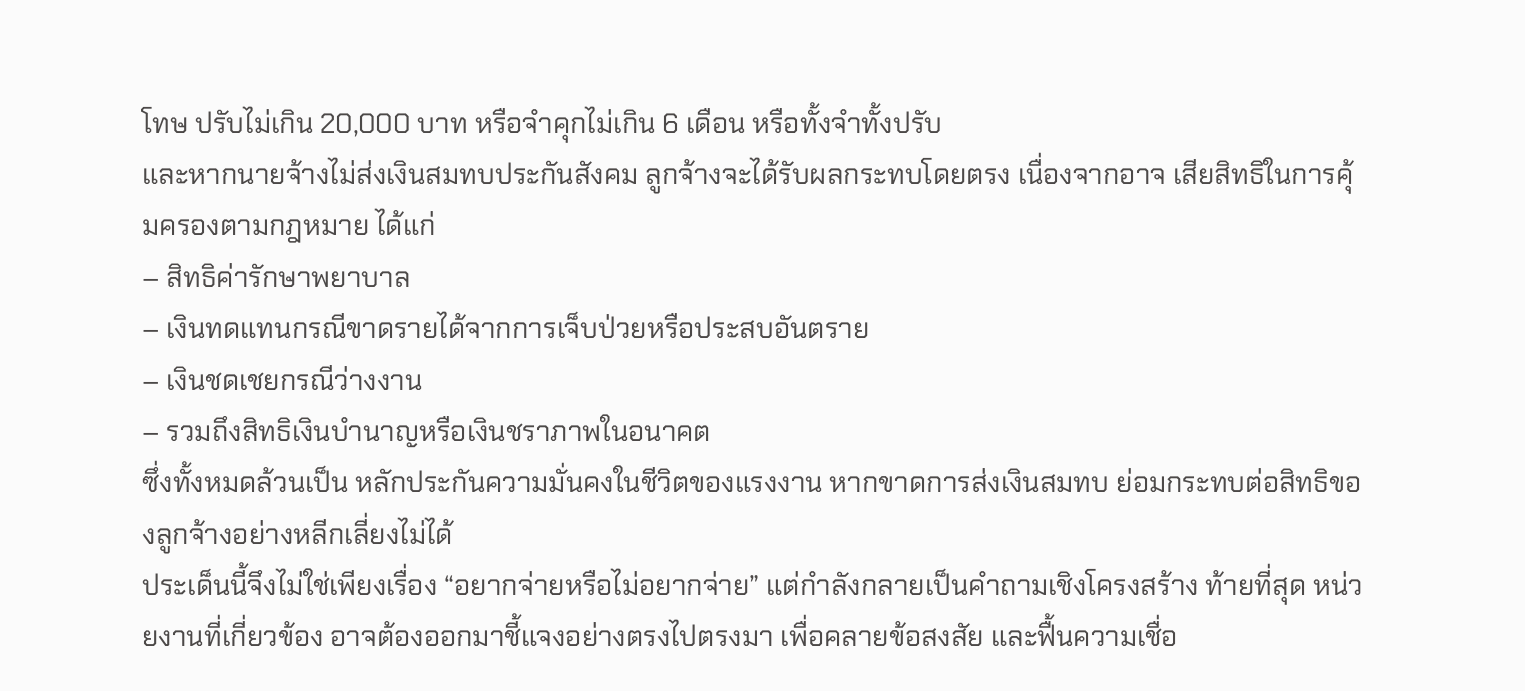โทษ ปรับไม่เกิน 20,000 บาท หรือจำคุกไม่เกิน 6 เดือน หรือทั้งจำทั้งปรับ
และหากนายจ้างไม่ส่งเงินสมทบประกันสังคม ลูกจ้างจะได้รับผลกระทบโดยตรง เนื่องจากอาจ เสียสิทธิในการคุ้มครองตามกฎหมาย ได้แก่
– สิทธิค่ารักษาพยาบาล
– เงินทดแทนกรณีขาดรายได้จากการเจ็บป่วยหรือประสบอันตราย
– เงินชดเชยกรณีว่างงาน
– รวมถึงสิทธิเงินบำนาญหรือเงินชราภาพในอนาคต
ซึ่งทั้งหมดล้วนเป็น หลักประกันความมั่นคงในชีวิตของแรงงาน หากขาดการส่งเงินสมทบ ย่อมกระทบต่อสิทธิของลูกจ้างอย่างหลีกเลี่ยงไม่ได้
ประเด็นนี้จึงไม่ใช่เพียงเรื่อง “อยากจ่ายหรือไม่อยากจ่าย” แต่กำลังกลายเป็นคำถามเชิงโครงสร้าง ท้ายที่สุด หน่วยงานที่เกี่ยวข้อง อาจต้องออกมาชี้แจงอย่างตรงไปตรงมา เพื่อคลายข้อสงสัย และฟื้นความเชื่อ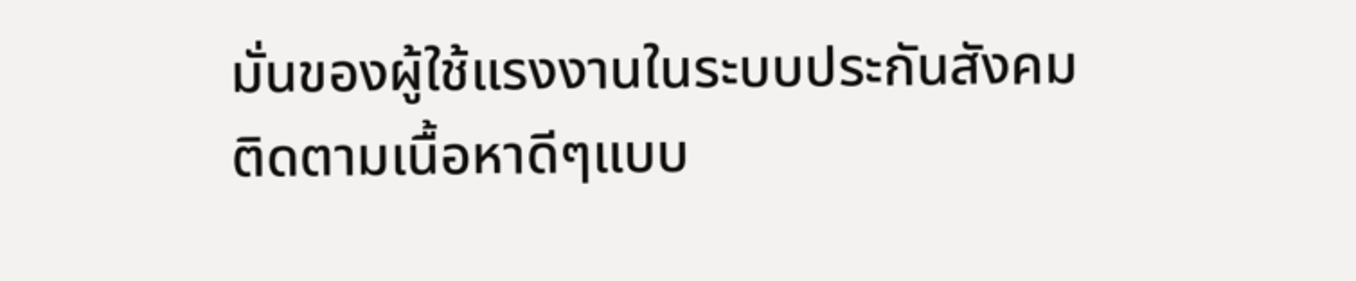มั่นของผู้ใช้แรงงานในระบบประกันสังคม
ติดตามเนื้อหาดีๆแบบ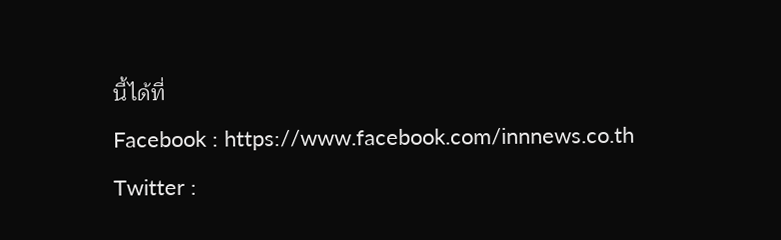นี้ได้ที่
Facebook : https://www.facebook.com/innnews.co.th
Twitter :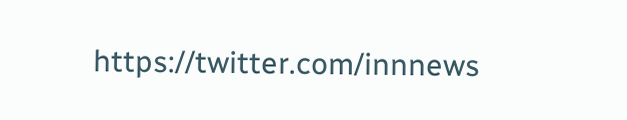https://twitter.com/innnews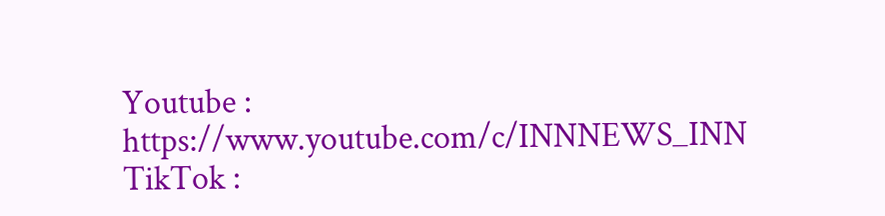Youtube : https://www.youtube.com/c/INNNEWS_INN
TikTok :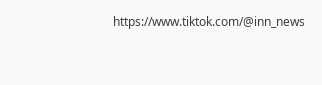https://www.tiktok.com/@inn_news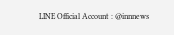LINE Official Account : @innnews